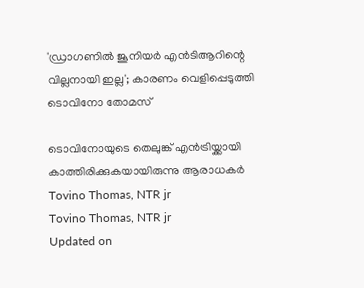'ഡ്രാഗണില്‍ ജൂനിയര്‍ എന്‍ടിആറിന്റെ വില്ലനായി ഇല്ല'; കാരണം വെളിപ്പെടുത്തി ടൊവിനോ തോമസ്

ടൊവിനോയുടെ തെലുങ്ക് എന്‍ട്രിയ്ക്കായി കാത്തിരിക്കുകയായിരുന്നു ആരാധകര്‍
Tovino Thomas, NTR jr
Tovino Thomas, NTR jr
Updated on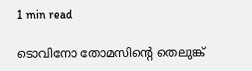1 min read

ടൊവിനോ തോമസിന്റെ തെലുങ്ക്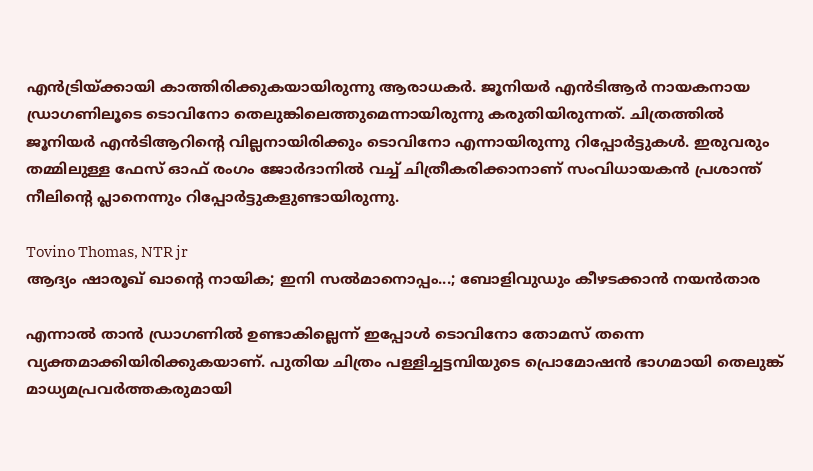എന്‍ട്രിയ്ക്കായി കാത്തിരിക്കുകയായിരുന്നു ആരാധകര്‍. ജൂനിയര്‍ എന്‍ടിആര്‍ നായകനായ ഡ്രാഗണിലൂടെ ടൊവിനോ തെലുങ്കിലെത്തുമെന്നായിരുന്നു കരുതിയിരുന്നത്. ചിത്രത്തില്‍ ജൂനിയര്‍ എന്‍ടിആറിന്റെ വില്ലനായിരിക്കും ടൊവിനോ എന്നായിരുന്നു റിപ്പോര്‍ട്ടുകള്‍. ഇരുവരും തമ്മിലുള്ള ഫേസ് ഓഫ് രംഗം ജോര്‍ദാനില്‍ വച്ച് ചിത്രീകരിക്കാനാണ് സംവിധായകന്‍ പ്രശാന്ത് നീലിന്റെ പ്ലാനെന്നും റിപ്പോര്‍ട്ടുകളുണ്ടായിരുന്നു.

Tovino Thomas, NTR jr
ആദ്യം ഷാരൂഖ് ഖാന്റെ നായിക; ഇനി സല്‍മാനൊപ്പം...; ബോളിവുഡും കീഴടക്കാന്‍ നയന്‍താര

എന്നാല്‍ താന്‍ ഡ്രാഗണില്‍ ഉണ്ടാകില്ലെന്ന് ഇപ്പോള്‍ ടൊവിനോ തോമസ് തന്നെ വ്യക്തമാക്കിയിരിക്കുകയാണ്. പുതിയ ചിത്രം പള്ളിച്ചട്ടമ്പിയുടെ പ്രൊമോഷന്‍ ഭാഗമായി തെലുങ്ക് മാധ്യമപ്രവര്‍ത്തകരുമായി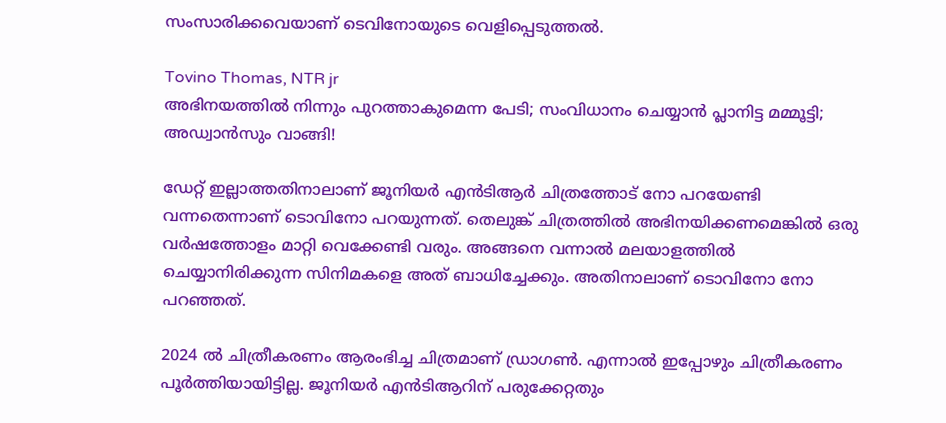സംസാരിക്കവെയാണ് ടെവിനോയുടെ വെളിപ്പെടുത്തല്‍.

Tovino Thomas, NTR jr
അഭിനയത്തില്‍ നിന്നും പുറത്താകുമെന്ന പേടി; സംവിധാനം ചെയ്യാന്‍ പ്ലാനിട്ട മമ്മൂട്ടി; അഡ്വാന്‍സും വാങ്ങി!

ഡേറ്റ് ഇല്ലാത്തതിനാലാണ് ജൂനിയര്‍ എന്‍ടിആര്‍ ചിത്രത്തോട് നോ പറയേണ്ടി വന്നതെന്നാണ് ടൊവിനോ പറയുന്നത്. തെലുങ്ക് ചിത്രത്തില്‍ അഭിനയിക്കണമെങ്കില്‍ ഒരു വര്‍ഷത്തോളം മാറ്റി വെക്കേണ്ടി വരും. അങ്ങനെ വന്നാല്‍ മലയാളത്തില്‍ ചെയ്യാനിരിക്കുന്ന സിനിമകളെ അത് ബാധിച്ചേക്കും. അതിനാലാണ് ടൊവിനോ നോ പറഞ്ഞത്.

2024 ല്‍ ചിത്രീകരണം ആരംഭിച്ച ചിത്രമാണ് ഡ്രാഗണ്‍. എന്നാല്‍ ഇപ്പോഴും ചിത്രീകരണം പൂര്‍ത്തിയായിട്ടില്ല. ജൂനിയര്‍ എന്‍ടിആറിന് പരുക്കേറ്റതും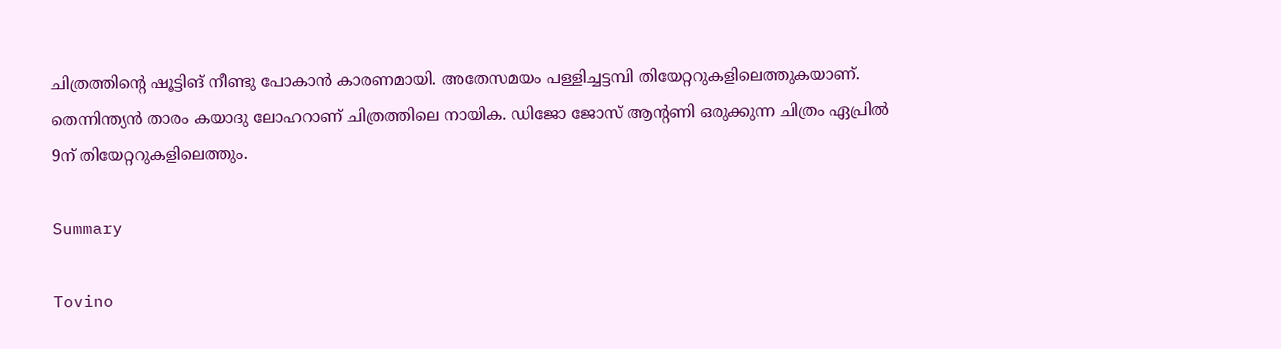ചിത്രത്തിന്റെ ഷൂട്ടിങ് നീണ്ടു പോകാന്‍ കാരണമായി. അതേസമയം പള്ളിച്ചട്ടമ്പി തിയേറ്ററുകളിലെത്തുകയാണ്. തെന്നിന്ത്യന്‍ താരം കയാദു ലോഹറാണ് ചിത്രത്തിലെ നായിക. ഡിജോ ജോസ് ആന്റണി ഒരുക്കുന്ന ചിത്രം ഏപ്രില്‍ 9ന് തിയേറ്ററുകളിലെത്തും.

Summary

Tovino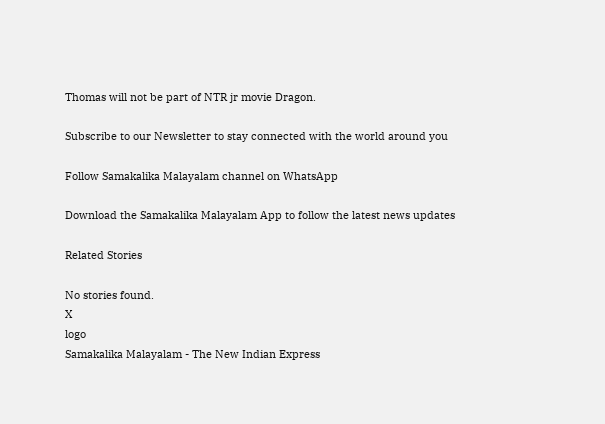Thomas will not be part of NTR jr movie Dragon.

Subscribe to our Newsletter to stay connected with the world around you

Follow Samakalika Malayalam channel on WhatsApp

Download the Samakalika Malayalam App to follow the latest news updates

Related Stories

No stories found.
X
logo
Samakalika Malayalam - The New Indian Express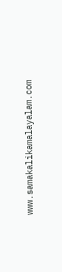www.samakalikamalayalam.com